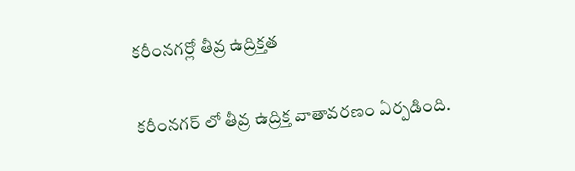కరీంనగర్లో తీవ్ర ఉద్రిక్తత

కరీంనగర్ లో తీవ్ర ఉద్రిక్త వాతావరణం ఏర్పడింది.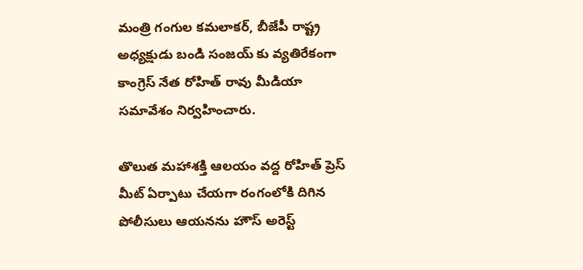మంత్రి గంగుల కమలాకర్, బీజేపీ రాష్ట్ర అధ్యక్షుడు బండి సంజయ్ కు వ్యతిరేకంగా కాంగ్రెస్ నేత రోహిత్ రావు మీడియా సమావేశం నిర్వహించారు.

తొలుత మహాశక్తి ఆలయం వద్ద రోహిత్ ప్రెస్ మీట్ ఏర్పాటు చేయగా రంగంలోకి దిగిన పోలీసులు ఆయనను హౌస్ అరెస్ట్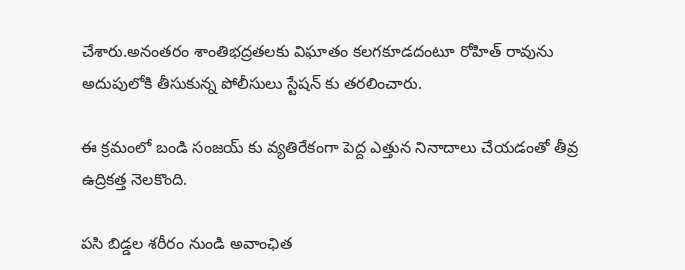చేశారు.అనంతరం శాంతిభద్రతలకు విఘాతం కలగకూడదంటూ రోహిత్ రావును అదుపులోకి తీసుకున్న పోలీసులు స్టేషన్ కు తరలించారు.

ఈ క్రమంలో బండి సంజయ్ కు వ్యతిరేకంగా పెద్ద ఎత్తున నినాదాలు చేయడంతో తీవ్ర ఉద్రికత్త నెలకొంది.

ప‌సి బిడ్డ‌ల శరీరం నుండి అవాంఛిత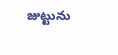జుట్టును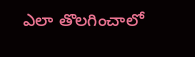ఎలా తొలగించాలో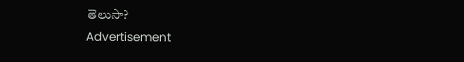తెలుసా?
Advertisement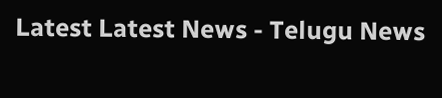Latest Latest News - Telugu News